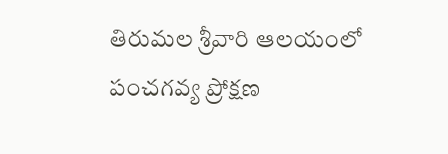తిరుమల శ్రీవారి ఆలయంలో పంచగవ్య ప్రోక్షణ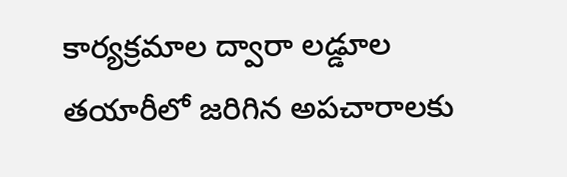కార్యక్రమాల ద్వారా లడ్డూల తయారీలో జరిగిన అపచారాలకు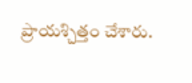ప్రాయశ్చిత్తం చేశారు.